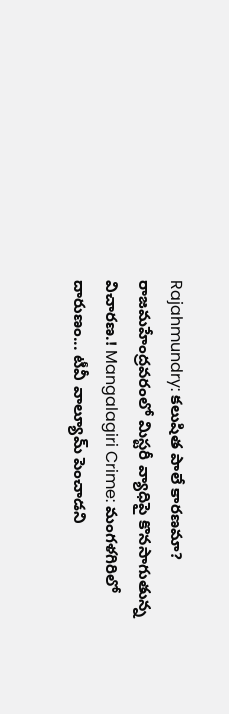Rajahmundry: కలుషిత పాలే కారణమా? రాజమహేంద్రవరంలో మిస్టరీ వ్యాధిపై కొనసాగుతున్న విచారణ.! Mangalagiri Crime: మంగళగిరిలో దారుణం... టీవీ వాల్యూమ్ పెంచాడని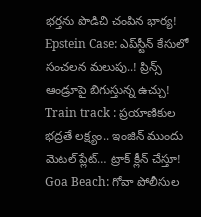భర్తను పొడిచి చంపిన భార్య! Epstein Case: ఎప్‌స్టీన్ కేసులో సంచలన మలుపు..! ప్రిన్స్ ఆండ్రూపై బిగుస్తున్న ఉచ్చు! Train track : ప్రయాణికుల భద్రతే లక్ష్యం.. ఇంజిన్ ముందు మెటల్ ప్లేట్… ట్రాక్ క్లీన్ చేస్తూ! Goa Beach: గోవా పోలీసుల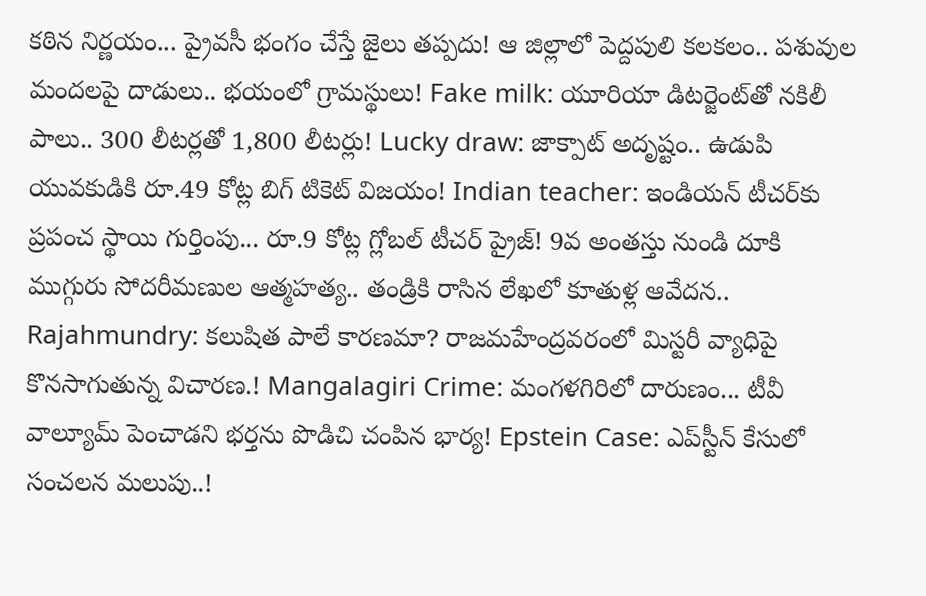కఠిన నిర్ణయం... ప్రైవసీ భంగం చేస్తే జైలు తప్పదు! ఆ జిల్లాలో పెద్దపులి కలకలం.. పశువుల మందలపై దాడులు.. భయంలో గ్రామస్థులు! Fake milk: యూరియా డిటర్జెంట్‌తో నకిలీ పాలు.. 300 లీటర్లతో 1,800 లీటర్లు! Lucky draw: జాక్పాట్ అదృష్టం.. ఉడుపి యువకుడికి రూ.49 కోట్ల బిగ్ టికెట్ విజయం! Indian teacher: ఇండియన్ టీచర్‌కు ప్రపంచ స్థాయి గుర్తింపు... రూ.9 కోట్ల గ్లోబల్ టీచర్ ప్రైజ్! 9వ అంతస్తు నుండి దూకి ముగ్గురు సోదరీమణుల ఆత్మహత్య.. తండ్రికి రాసిన లేఖలో కూతుళ్ల ఆవేదన.. Rajahmundry: కలుషిత పాలే కారణమా? రాజమహేంద్రవరంలో మిస్టరీ వ్యాధిపై కొనసాగుతున్న విచారణ.! Mangalagiri Crime: మంగళగిరిలో దారుణం... టీవీ వాల్యూమ్ పెంచాడని భర్తను పొడిచి చంపిన భార్య! Epstein Case: ఎప్‌స్టీన్ కేసులో సంచలన మలుపు..!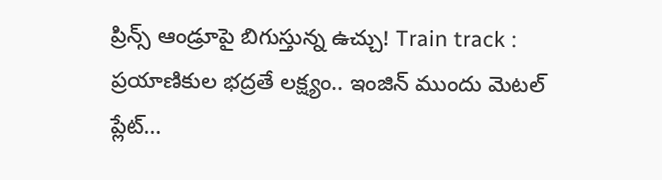ప్రిన్స్ ఆండ్రూపై బిగుస్తున్న ఉచ్చు! Train track : ప్రయాణికుల భద్రతే లక్ష్యం.. ఇంజిన్ ముందు మెటల్ ప్లేట్…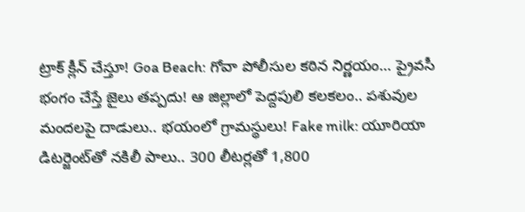ట్రాక్ క్లీన్ చేస్తూ! Goa Beach: గోవా పోలీసుల కఠిన నిర్ణయం... ప్రైవసీ భంగం చేస్తే జైలు తప్పదు! ఆ జిల్లాలో పెద్దపులి కలకలం.. పశువుల మందలపై దాడులు.. భయంలో గ్రామస్థులు! Fake milk: యూరియా డిటర్జెంట్‌తో నకిలీ పాలు.. 300 లీటర్లతో 1,800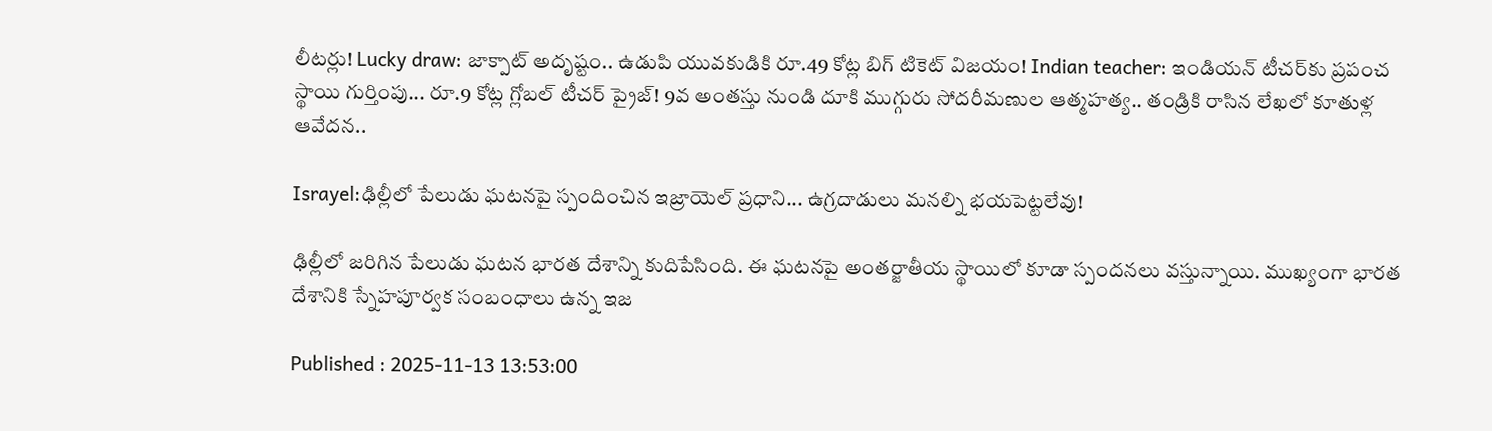లీటర్లు! Lucky draw: జాక్పాట్ అదృష్టం.. ఉడుపి యువకుడికి రూ.49 కోట్ల బిగ్ టికెట్ విజయం! Indian teacher: ఇండియన్ టీచర్‌కు ప్రపంచ స్థాయి గుర్తింపు... రూ.9 కోట్ల గ్లోబల్ టీచర్ ప్రైజ్! 9వ అంతస్తు నుండి దూకి ముగ్గురు సోదరీమణుల ఆత్మహత్య.. తండ్రికి రాసిన లేఖలో కూతుళ్ల ఆవేదన..

Israyel:ఢిల్లీలో పేలుడు ఘటనపై స్పందించిన ఇజ్రాయెల్ ప్రధాని... ఉగ్రదాడులు మనల్ని భయపెట్టలేవు!

ఢిల్లీలో జరిగిన పేలుడు ఘటన భారత దేశాన్ని కుదిపేసింది. ఈ ఘటనపై అంతర్జాతీయ స్థాయిలో కూడా స్పందనలు వస్తున్నాయి. ముఖ్యంగా భారత దేశానికి స్నేహపూర్వక సంబంధాలు ఉన్న ఇజ

Published : 2025-11-13 13:53:00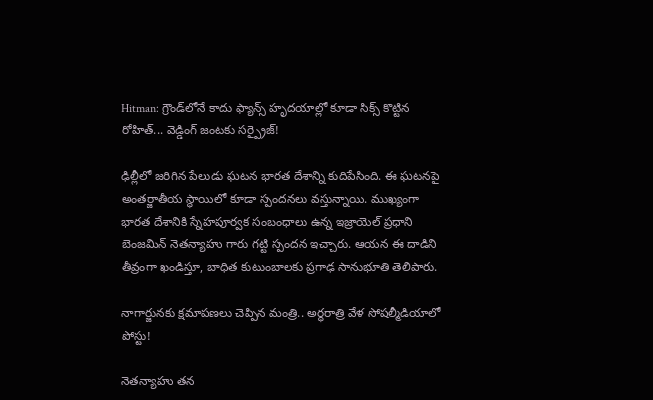Hitman: గ్రౌండ్‌లోనే కాదు ఫ్యాన్స్ హృదయాల్లో కూడా సిక్స్ కొట్టిన రోహిత్... వెడ్డింగ్ జంటకు సర్ప్రైజ్!

ఢిల్లీలో జరిగిన పేలుడు ఘటన భారత దేశాన్ని కుదిపేసింది. ఈ ఘటనపై అంతర్జాతీయ స్థాయిలో కూడా స్పందనలు వస్తున్నాయి. ముఖ్యంగా భారత దేశానికి స్నేహపూర్వక సంబంధాలు ఉన్న ఇజ్రాయెల్ ప్రధాని బెంజమిన్ నెతన్యాహు గారు గట్టి స్పందన ఇచ్చారు. ఆయన ఈ దాడిని తీవ్రంగా ఖండిస్తూ, బాధిత కుటుంబాలకు ప్రగాఢ సానుభూతి తెలిపారు.

నాగార్జునకు క్షమాపణలు చెప్పిన మంత్రి.. అర్ధరాత్రి వేళ సోషల్మీడియాలో పోస్టు!

నెతన్యాహు తన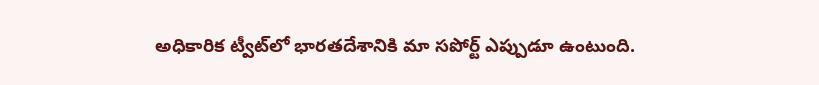అధికారిక ట్వీట్‌లో భారతదేశానికి మా సపోర్ట్ ఎప్పుడూ ఉంటుంది.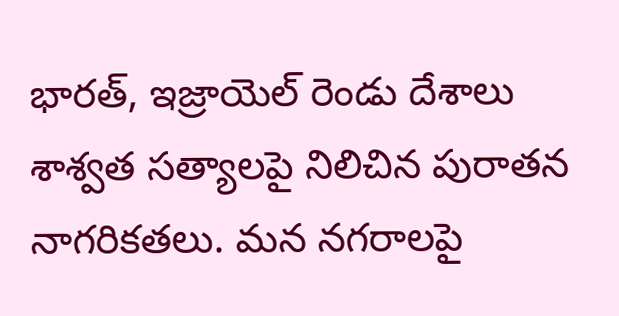భారత్, ఇజ్రాయెల్ రెండు దేశాలు శాశ్వత సత్యాలపై నిలిచిన పురాతన నాగరికతలు. మన నగరాలపై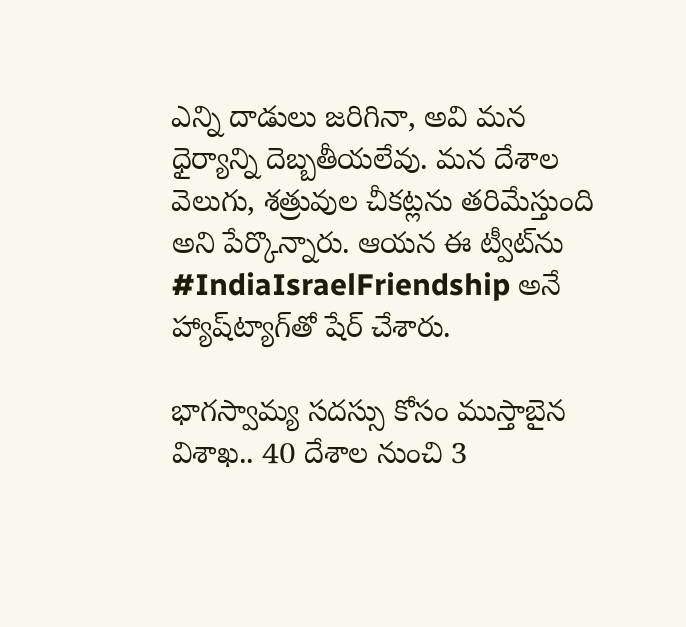ఎన్ని దాడులు జరిగినా, అవి మన ధైర్యాన్ని దెబ్బతీయలేవు. మన దేశాల వెలుగు, శత్రువుల చీకట్లను తరిమేస్తుంది అని పేర్కొన్నారు. ఆయన ఈ ట్వీట్‌ను #IndiaIsraelFriendship అనే హ్యాష్‌ట్యాగ్‌తో షేర్ చేశారు.

భాగస్వామ్య సదస్సు కోసం ముస్తాబైన విశాఖ.. 40 దేశాల నుంచి 3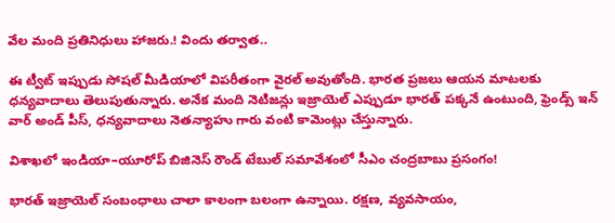వేల మంది ప్రతినిధులు హాజరు.! విందు తర్వాత..

ఈ ట్వీట్ ఇప్పుడు సోషల్ మీడియాలో విపరీతంగా వైరల్ అవుతోంది. భారత ప్రజలు ఆయన మాటలకు ధన్యవాదాలు తెలుపుతున్నారు. అనేక మంది నెటిజన్లు ఇజ్రాయెల్ ఎప్పుడూ భారత్ పక్కనే ఉంటుంది, ఫ్రెండ్స్ ఇన్ వార్ అండ్ పీస్, ధన్యవాదాలు నెతన్యాహు గారు వంటి కామెంట్లు చేస్తున్నారు.

విశాఖలో ఇండియా–యూరోప్ బిజినెస్ రౌండ్ టేబుల్ సమావేశంలో సీఎం చంద్రబాబు ప్రసంగం!

భారత్ ఇజ్రాయెల్ సంబంధాలు చాలా కాలంగా బలంగా ఉన్నాయి. రక్షణ, వ్యవసాయం,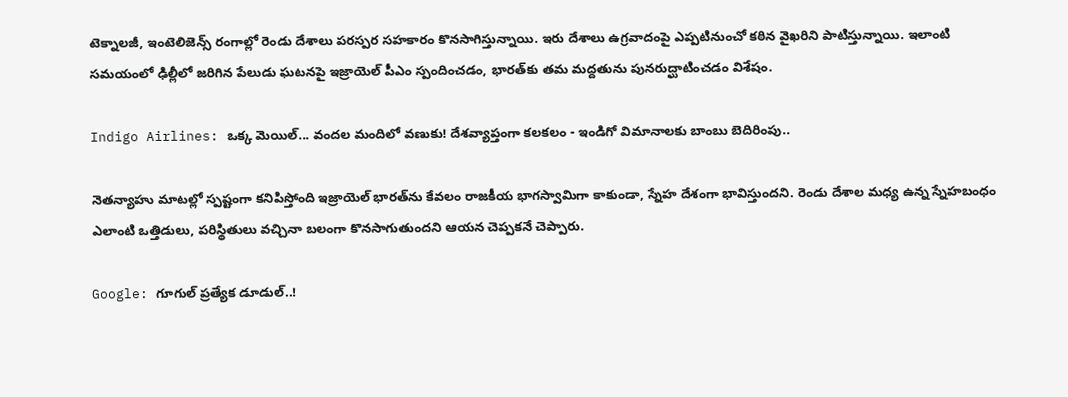టెక్నాలజీ, ఇంటెలిజెన్స్ రంగాల్లో రెండు దేశాలు పరస్పర సహకారం కొనసాగిస్తున్నాయి. ఇరు దేశాలు ఉగ్రవాదంపై ఎప్పటినుంచో కఠిన వైఖరిని పాటిస్తున్నాయి. ఇలాంటి సమయంలో ఢిల్లీలో జరిగిన పేలుడు ఘటనపై ఇజ్రాయెల్ పీఎం స్పందించడం, భారత్‌కు తమ మద్దతును పునరుద్ఘాటించడం విశేషం.

Indigo Airlines: ఒక్క మెయిల్... వందల మందిలో వణుకు! దేశవ్యాప్తంగా కలకలం - ఇండిగో విమానాలకు బాంబు బెదిరింపు..

నెతన్యాహు మాటల్లో స్పష్టంగా కనిపిస్తోంది ఇజ్రాయెల్ భారత్‌ను కేవలం రాజకీయ భాగస్వామిగా కాకుండా, స్నేహ దేశంగా భావిస్తుందని. రెండు దేశాల మధ్య ఉన్న స్నేహబంధం ఎలాంటి ఒత్తిడులు, పరిస్థితులు వచ్చినా బలంగా కొనసాగుతుందని ఆయన చెప్పకనే చెప్పారు.

Google: గూగుల్‌ ప్రత్యేక డూడుల్‌..!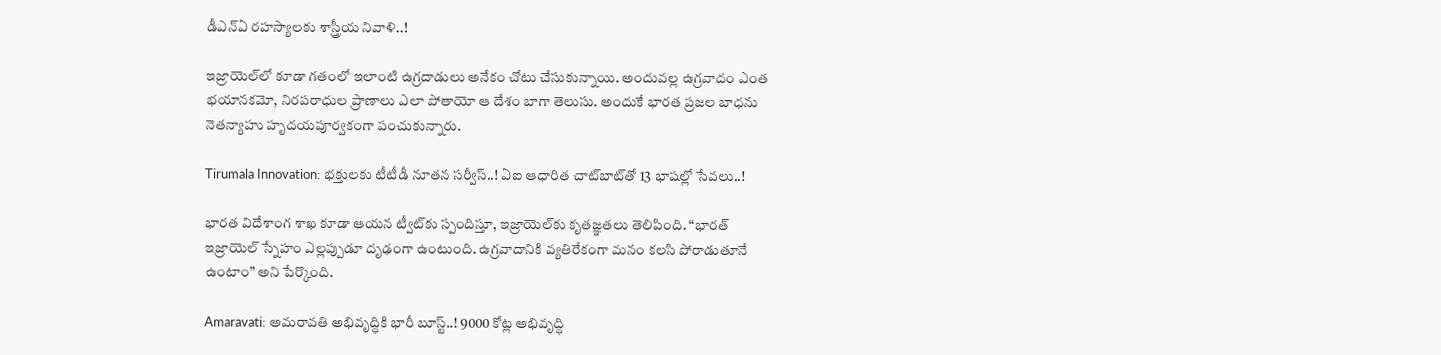డీఎన్ఏ రహస్యాలకు శాస్త్రీయ నివాళి..!

ఇజ్రాయెల్‌లో కూడా గతంలో ఇలాంటి ఉగ్రదాడులు అనేకం చోటు చేసుకున్నాయి. అందువల్ల ఉగ్రవాదం ఎంత భయానకమో, నిరపరాధుల ప్రాణాలు ఎలా పోతాయో ఆ దేశం బాగా తెలుసు. అందుకే భారత ప్రజల బాధను నెతన్యాహు హృదయపూర్వకంగా పంచుకున్నారు.

Tirumala Innovation: భక్తులకు టీటీడీ నూతన సర్వీస్..! ఏఐ ఆధారిత చాట్‌బాట్‌తో 13 భాషల్లో సేవలు..!

భారత విదేశాంగ శాఖ కూడా ఆయన ట్వీట్‌కు స్పందిస్తూ, ఇజ్రాయెల్‌కు కృతజ్ఞతలు తెలిపింది. “భారత్ ఇజ్రాయెల్ స్నేహం ఎల్లప్పుడూ దృఢంగా ఉంటుంది. ఉగ్రవాదానికి వ్యతిరేకంగా మనం కలసి పోరాడుతూనే ఉంటాం” అని పేర్కొంది.

Amaravati: అమరావతి అభివృద్ధికి భారీ బూస్ట్..! 9000 కోట్ల అభివృద్ధి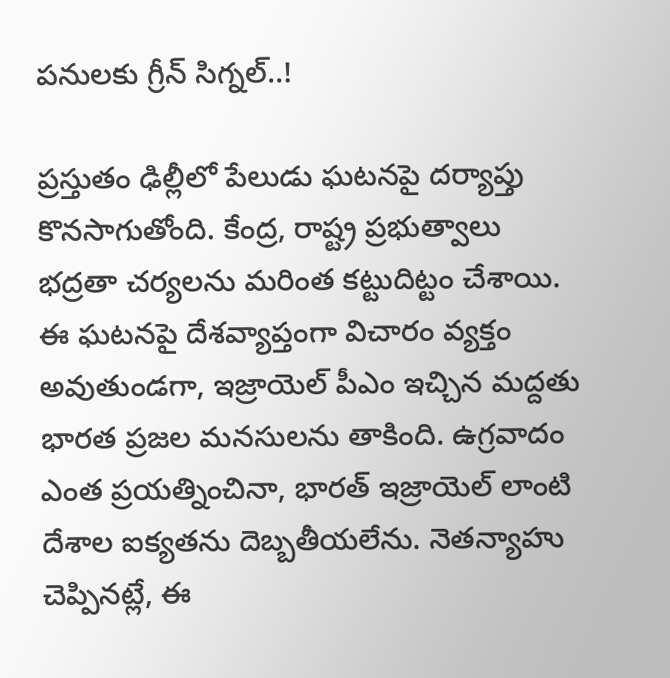పనులకు గ్రీన్ సిగ్నల్..!

ప్రస్తుతం ఢిల్లీలో పేలుడు ఘటనపై దర్యాప్తు కొనసాగుతోంది. కేంద్ర, రాష్ట్ర ప్రభుత్వాలు భద్రతా చర్యలను మరింత కట్టుదిట్టం చేశాయి. ఈ ఘటనపై దేశవ్యాప్తంగా విచారం వ్యక్తం అవుతుండగా, ఇజ్రాయెల్ పీఎం ఇచ్చిన మద్దతు భారత ప్రజల మనసులను తాకింది. ఉగ్రవాదం ఎంత ప్రయత్నించినా, భారత్‌ ఇజ్రాయెల్ లాంటి దేశాల ఐక్యతను దెబ్బతీయలేను. నెతన్యాహు చెప్పినట్లే, ఈ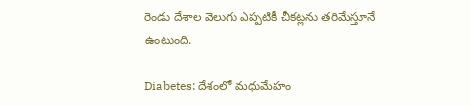రెండు దేశాల వెలుగు ఎప్పటికీ చీకట్లను తరిమేస్తూనే ఉంటుంది.

Diabetes: దేశంలో మధుమేహం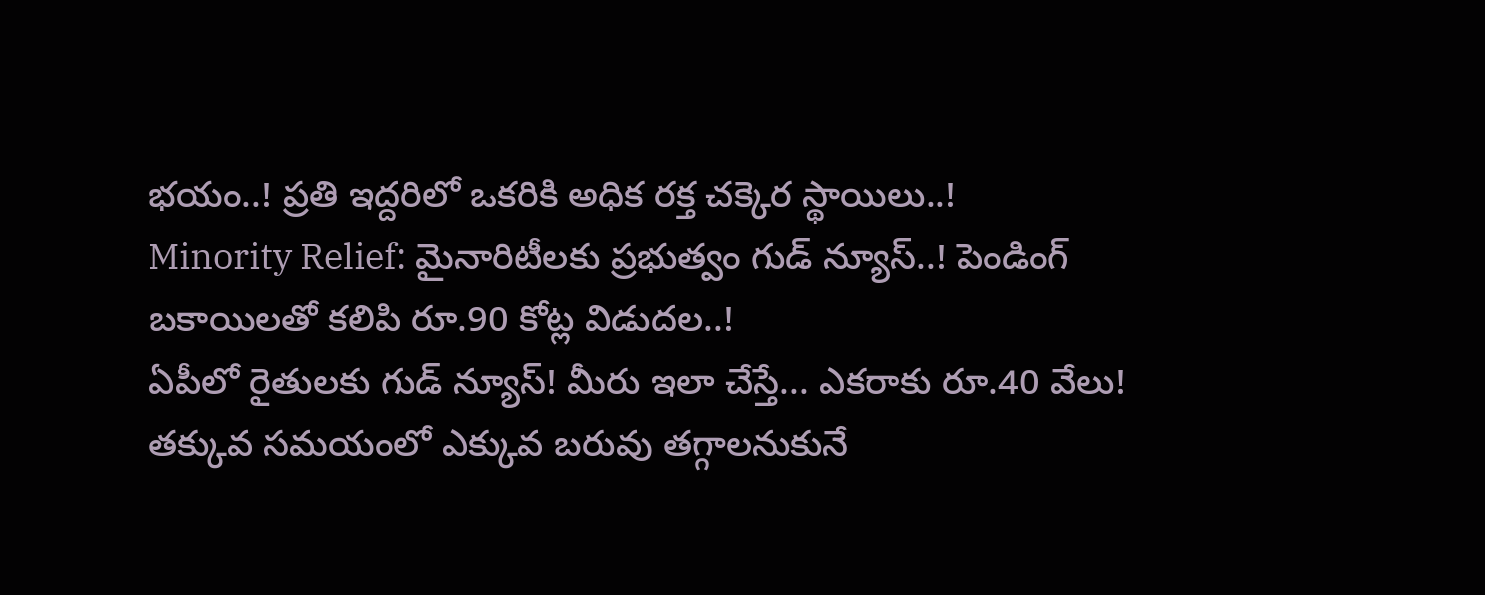భయం..! ప్రతి ఇద్దరిలో ఒకరికి అధిక రక్త చక్కెర స్థాయిలు..!
Minority Relief: మైనారిటీలకు ప్రభుత్వం గుడ్ న్యూస్..! పెండింగ్‌ బకాయిలతో కలిపి రూ.90 కోట్ల విడుదల..!
ఏపీలో రైతులకు గుడ్ న్యూస్! మీరు ఇలా చేస్తే... ఎకరాకు రూ.40 వేలు!
తక్కువ సమయంలో ఎక్కువ బరువు తగ్గాలనుకునే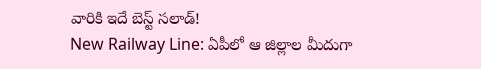వారికి ఇదే బెస్ట్ సలాడ్!
New Railway Line: ఏపీలో ఆ జిల్లాల మీదుగా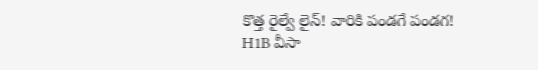కొత్త రైల్వే లైన్! వారికి పండగే పండగ!
H1B వీసా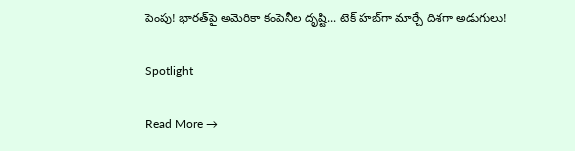పెంపు! భారత్‌పై అమెరికా కంపెనీల దృష్టి... టెక్‌ హబ్‌గా మార్చే దిశగా అడుగులు!

Spotlight

Read More →